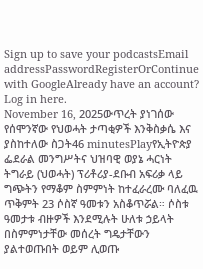Sign up to save your podcastsEmail addressPasswordRegisterOrContinue with GoogleAlready have an account? Log in here.
November 16, 2025ውጥረት ያነገሰው የሰሞንኛው የህወሓት ታጣቂዎች እንቅስቃሴ እና ያስከተለው ስጋት46 minutesPlayየኢትዮጵያ ፌደራል መንግሥትና ህዝባዊ ወያኔ ሓርነት ትግራይ (ህወሓት) ፕሪቶሪያ-ደቡብ አፍሪቃ ላይ ግጭትን የማቆም ስምምነት ከተፈራረሙ ባለፈዉ ጥቅምት 23 ሶስኛ ዓመቱን አስቆጥሯል። ሶስቱ ዓመታቱ ብዙዎች እንደሚሉት ሁለቱ ኃይላት በስምምነታቸው መሰረት ግዴታቸውን ያልተወጡበት ወይም ሊወጡ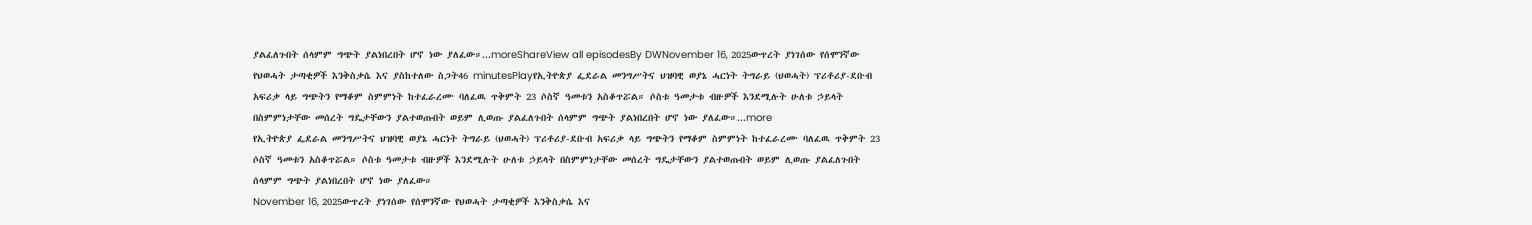ያልፈለጉበት ሰላምም ግጭት ያልነበረበት ሆኖ ነው ያለፈው።...moreShareView all episodesBy DWNovember 16, 2025ውጥረት ያነገሰው የሰሞንኛው የህወሓት ታጣቂዎች እንቅስቃሴ እና ያስከተለው ስጋት46 minutesPlayየኢትዮጵያ ፌደራል መንግሥትና ህዝባዊ ወያኔ ሓርነት ትግራይ (ህወሓት) ፕሪቶሪያ-ደቡብ አፍሪቃ ላይ ግጭትን የማቆም ስምምነት ከተፈራረሙ ባለፈዉ ጥቅምት 23 ሶስኛ ዓመቱን አስቆጥሯል። ሶስቱ ዓመታቱ ብዙዎች እንደሚሉት ሁለቱ ኃይላት በስምምነታቸው መሰረት ግዴታቸውን ያልተወጡበት ወይም ሊወጡ ያልፈለጉበት ሰላምም ግጭት ያልነበረበት ሆኖ ነው ያለፈው።...more
የኢትዮጵያ ፌደራል መንግሥትና ህዝባዊ ወያኔ ሓርነት ትግራይ (ህወሓት) ፕሪቶሪያ-ደቡብ አፍሪቃ ላይ ግጭትን የማቆም ስምምነት ከተፈራረሙ ባለፈዉ ጥቅምት 23 ሶስኛ ዓመቱን አስቆጥሯል። ሶስቱ ዓመታቱ ብዙዎች እንደሚሉት ሁለቱ ኃይላት በስምምነታቸው መሰረት ግዴታቸውን ያልተወጡበት ወይም ሊወጡ ያልፈለጉበት ሰላምም ግጭት ያልነበረበት ሆኖ ነው ያለፈው።
November 16, 2025ውጥረት ያነገሰው የሰሞንኛው የህወሓት ታጣቂዎች እንቅስቃሴ እና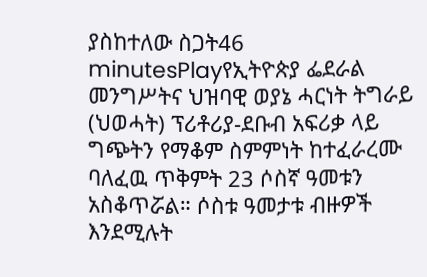ያስከተለው ስጋት46 minutesPlayየኢትዮጵያ ፌደራል መንግሥትና ህዝባዊ ወያኔ ሓርነት ትግራይ (ህወሓት) ፕሪቶሪያ-ደቡብ አፍሪቃ ላይ ግጭትን የማቆም ስምምነት ከተፈራረሙ ባለፈዉ ጥቅምት 23 ሶስኛ ዓመቱን አስቆጥሯል። ሶስቱ ዓመታቱ ብዙዎች እንደሚሉት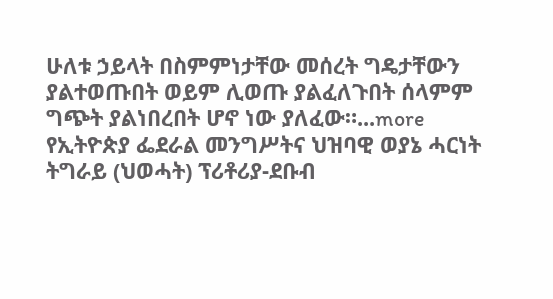ሁለቱ ኃይላት በስምምነታቸው መሰረት ግዴታቸውን ያልተወጡበት ወይም ሊወጡ ያልፈለጉበት ሰላምም ግጭት ያልነበረበት ሆኖ ነው ያለፈው።...more
የኢትዮጵያ ፌደራል መንግሥትና ህዝባዊ ወያኔ ሓርነት ትግራይ (ህወሓት) ፕሪቶሪያ-ደቡብ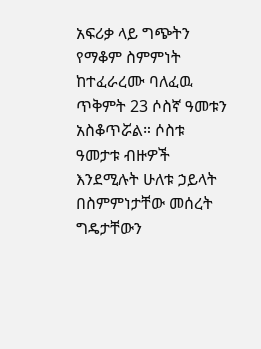አፍሪቃ ላይ ግጭትን የማቆም ስምምነት ከተፈራረሙ ባለፈዉ ጥቅምት 23 ሶስኛ ዓመቱን አስቆጥሯል። ሶስቱ ዓመታቱ ብዙዎች እንደሚሉት ሁለቱ ኃይላት በስምምነታቸው መሰረት ግዴታቸውን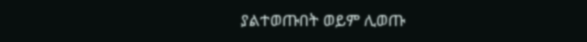ያልተወጡበት ወይም ሊወጡ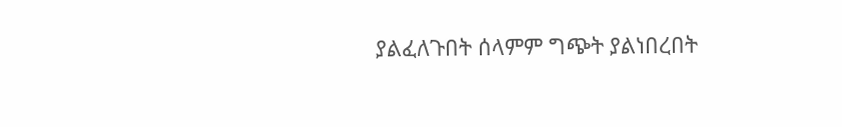ያልፈለጉበት ሰላምም ግጭት ያልነበረበት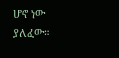ሆኖ ነው ያለፈው።